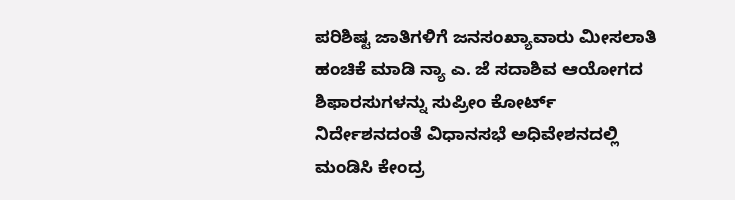ಪರಿಶಿಷ್ಟ ಜಾತಿಗಳಿಗೆ ಜನಸಂಖ್ಯಾವಾರು ಮೀಸಲಾತಿ ಹಂಚಿಕೆ ಮಾಡಿ ನ್ಯಾ ಎ. ಜೆ ಸದಾಶಿವ ಆಯೋಗದ ಶಿಫಾರಸುಗಳನ್ನು ಸುಪ್ರೀಂ ಕೋರ್ಟ್ ನಿರ್ದೇಶನದಂತೆ ವಿಧಾನಸಭೆ ಅಧಿವೇಶನದಲ್ಲಿ ಮಂಡಿಸಿ ಕೇಂದ್ರ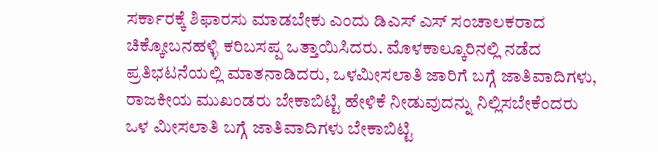ಸರ್ಕಾರಕ್ಕೆ ಶಿಫಾರಸು ಮಾಡಬೇಕು ಎಂದು ಡಿಎಸ್ ಎಸ್ ಸಂಚಾಲಕರಾದ ಚಿಕ್ಕೋಬನಹಳ್ಳಿ ಕರಿಬಸಪ್ಪ ಒತ್ತಾಯಿಸಿದರು. ಮೊಳಕಾಲ್ಕೂರಿನಲ್ಲಿ ನಡೆದ ಪ್ರತಿಭಟನೆಯಲ್ಲಿ ಮಾತನಾಡಿದರು, ಒಳಮೀಸಲಾತಿ ಜಾರಿಗೆ ಬಗ್ಗೆ ಜಾತಿವಾದಿಗಳು, ರಾಜಕೀಯ ಮುಖಂಡರು ಬೇಕಾಬಿಟ್ಟಿ ಹೇಳಿಕೆ ನೀಡುವುದನ್ನು ನಿಲ್ಲಿಸಬೇಕೆಂದರು
ಒಳ ಮೀಸಲಾತಿ ಬಗ್ಗೆ ಜಾತಿವಾದಿಗಳು ಬೇಕಾಬಿಟ್ಟಿ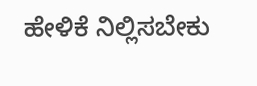ಹೇಳಿಕೆ ನಿಲ್ಲಿಸಬೇಕು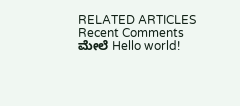RELATED ARTICLES
Recent Comments
ಮೇಲೆ Hello world!